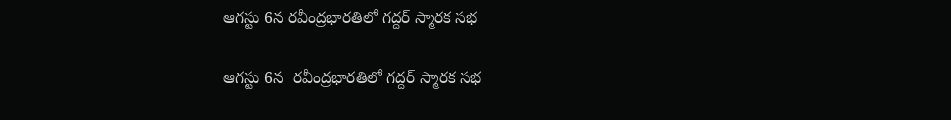ఆగస్టు 6న రవీంద్రభారతిలో గద్దర్ స్మారక సభ

ఆగస్టు 6న  రవీంద్రభారతిలో గద్దర్ స్మారక సభ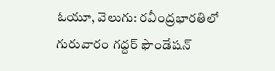ఓయూ, వెలుగు: రవీంద్రభారతిలో గురువారం గద్దర్ ఫౌండేషన్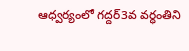ఆధ్వర్యంలో గద్దర్3వ వర్ధంతిని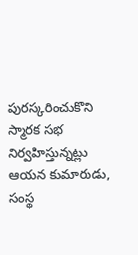పురస్కరించుకొని స్మారక సభ నిర్వహిస్తున్నట్లు ఆయన కుమారుడు, సంస్థ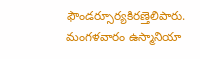ఫౌండర్సూర్యకిరణ్తెలిపారు. మంగళవారం ఉస్మానియా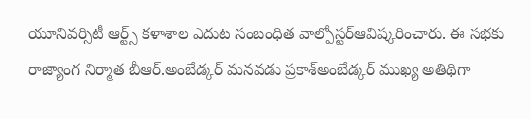యూనివర్సిటీ ఆర్ట్స్ కళాశాల ఎదుట సంబంధిత వాల్పోస్టర్ఆవిష్కరించారు. ఈ సభకు రాజ్యాంగ నిర్మాత బీఆర్.అంబేడ్కర్ మనవడు ప్రకాశ్అంబేడ్కర్ ముఖ్య అతిథిగా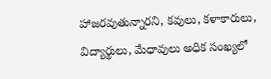హాజరవుతున్నారని, కవులు, కళాకారులు, విద్యార్థులు, మేధావులు అధిక సంఖ్యలో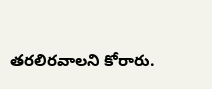తరలిరవాలని కోరారు.